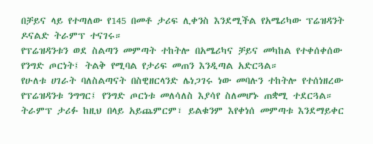በቻይና ላይ የተጣለው የ145 በመቶ ታሪፍ ሊቀንስ እንደሚችል የአሜሪካው ፕሬዝዳንት ዶናልድ ትራምፕ ተናገሩ።
የፕሬዝዳንቱን ወደ ስልጣን መምጣት ተከትሎ በአሜሪካና ቻይና መካከል የተቀሰቀሰው የንግድ ጦርነት፤ ትልቅ የሚባል የታሪፍ መጠን እንዲጣል አድርጓል።
የሁለቱ ሀገራት ባለስልጣናት በስዊዘርላንድ ሌነጋገሩ ነው መባሉን ተከትሎ የተሰነዘረው የፕሬዝዳንቱ ንግግር፤ የንግድ ጦርነቱ መለሳለስ እያሳየ ስለመሆኑ ጠቋሚ ተደርጓል።
ትራምፕ ታሪፉ ከዚህ በላይ አይጨምርም፣ ይልቁንም እየቀነሰ መምጣቱ እንደማይቀር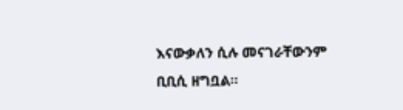እናውቃለን ሲሉ መናገራቸውንም ቢቢሲ ዘግቧል።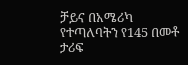ቻይና በአሜሪካ የተጣለባትን የ145 በመቶ ታሪፍ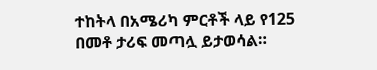ተከትላ በአሜሪካ ምርቶች ላይ የ125 በመቶ ታሪፍ መጣሏ ይታወሳል።